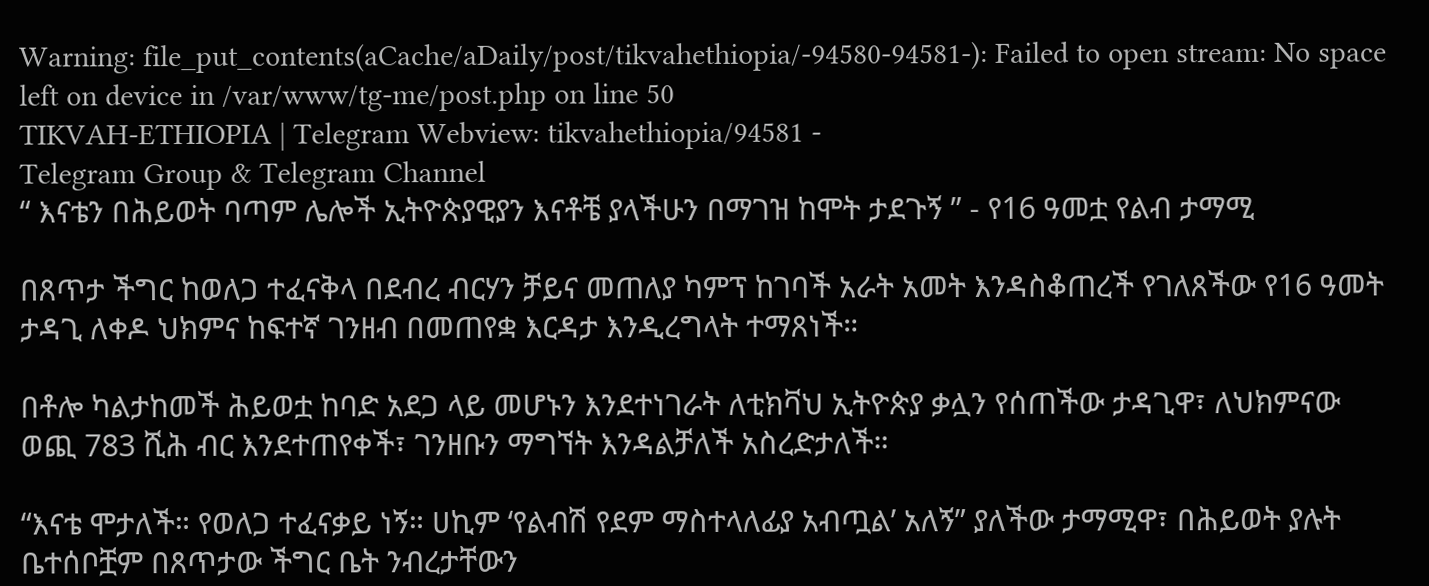Warning: file_put_contents(aCache/aDaily/post/tikvahethiopia/-94580-94581-): Failed to open stream: No space left on device in /var/www/tg-me/post.php on line 50
TIKVAH-ETHIOPIA | Telegram Webview: tikvahethiopia/94581 -
Telegram Group & Telegram Channel
“ እናቴን በሕይወት ባጣም ሌሎች ኢትዮጵያዊያን እናቶቼ ያላችሁን በማገዝ ከሞት ታደጉኝ ” - የ16 ዓመቷ የልብ ታማሚ

በጸጥታ ችግር ከወለጋ ተፈናቅላ በደብረ ብርሃን ቻይና መጠለያ ካምፕ ከገባች አራት አመት እንዳስቆጠረች የገለጸችው የ16 ዓመት ታዳጊ ለቀዶ ህክምና ከፍተኛ ገንዘብ በመጠየቋ እርዳታ እንዲረግላት ተማጸነች።

በቶሎ ካልታከመች ሕይወቷ ከባድ አደጋ ላይ መሆኑን እንደተነገራት ለቲክቫህ ኢትዮጵያ ቃሏን የሰጠችው ታዳጊዋ፣ ለህክምናው ወጪ 783 ሺሕ ብር እንደተጠየቀች፣ ገንዘቡን ማግኘት እንዳልቻለች አስረድታለች።

“እናቴ ሞታለች። የወለጋ ተፈናቃይ ነኝ። ሀኪም ‘የልብሽ የደም ማስተላለፊያ አብጧል’ አለኝ” ያለችው ታማሚዋ፣ በሕይወት ያሉት ቤተሰቦቿም በጸጥታው ችግር ቤት ንብረታቸውን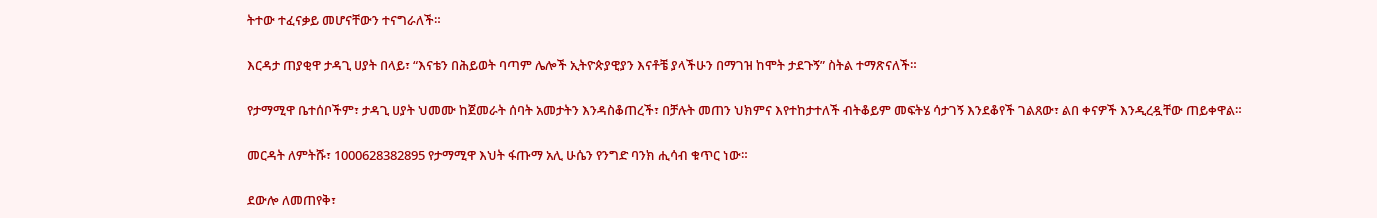ትተው ተፈናቃይ መሆናቸውን ተናግራለች።

እርዳታ ጠያቂዋ ታዳጊ ሀያት በላይ፣ “እናቴን በሕይወት ባጣም ሌሎች ኢትዮጵያዊያን እናቶቼ ያላችሁን በማገዝ ከሞት ታደጉኝ” ስትል ተማጽናለች።

የታማሚዋ ቤተሰቦችም፣ ታዳጊ ሀያት ህመሙ ከጀመራት ሰባት አመታትን እንዳስቆጠረች፣ በቻሉት መጠን ህክምና እየተከታተለች ብትቆይም መፍትሄ ሳታገኝ እንደቆየች ገልጸው፣ ልበ ቀናዎች እንዲረዷቸው ጠይቀዋል።

መርዳት ለምትሹ፣ 1000628382895 የታማሚዋ እህት ፋጡማ አሊ ሁሴን የንግድ ባንክ ሒሳብ ቁጥር ነው።

ደውሎ ለመጠየቅ፣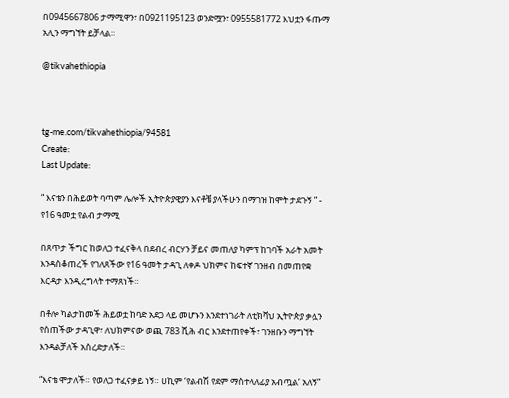በ0945667806 ታማሚዋን፣ በ0921195123 ወንድሟን፣ 0955581772 እህቷን ፋጡማ አሊን ማግኘት ይቻላል።

@tikvahethiopia



tg-me.com/tikvahethiopia/94581
Create:
Last Update:

“ እናቴን በሕይወት ባጣም ሌሎች ኢትዮጵያዊያን እናቶቼ ያላችሁን በማገዝ ከሞት ታደጉኝ ” - የ16 ዓመቷ የልብ ታማሚ

በጸጥታ ችግር ከወለጋ ተፈናቅላ በደብረ ብርሃን ቻይና መጠለያ ካምፕ ከገባች አራት አመት እንዳስቆጠረች የገለጸችው የ16 ዓመት ታዳጊ ለቀዶ ህክምና ከፍተኛ ገንዘብ በመጠየቋ እርዳታ እንዲረግላት ተማጸነች።

በቶሎ ካልታከመች ሕይወቷ ከባድ አደጋ ላይ መሆኑን እንደተነገራት ለቲክቫህ ኢትዮጵያ ቃሏን የሰጠችው ታዳጊዋ፣ ለህክምናው ወጪ 783 ሺሕ ብር እንደተጠየቀች፣ ገንዘቡን ማግኘት እንዳልቻለች አስረድታለች።

“እናቴ ሞታለች። የወለጋ ተፈናቃይ ነኝ። ሀኪም ‘የልብሽ የደም ማስተላለፊያ አብጧል’ አለኝ”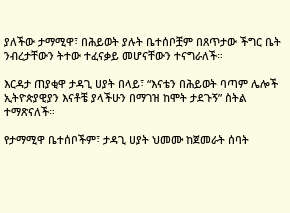ያለችው ታማሚዋ፣ በሕይወት ያሉት ቤተሰቦቿም በጸጥታው ችግር ቤት ንብረታቸውን ትተው ተፈናቃይ መሆናቸውን ተናግራለች።

እርዳታ ጠያቂዋ ታዳጊ ሀያት በላይ፣ “እናቴን በሕይወት ባጣም ሌሎች ኢትዮጵያዊያን እናቶቼ ያላችሁን በማገዝ ከሞት ታደጉኝ” ስትል ተማጽናለች።

የታማሚዋ ቤተሰቦችም፣ ታዳጊ ሀያት ህመሙ ከጀመራት ሰባት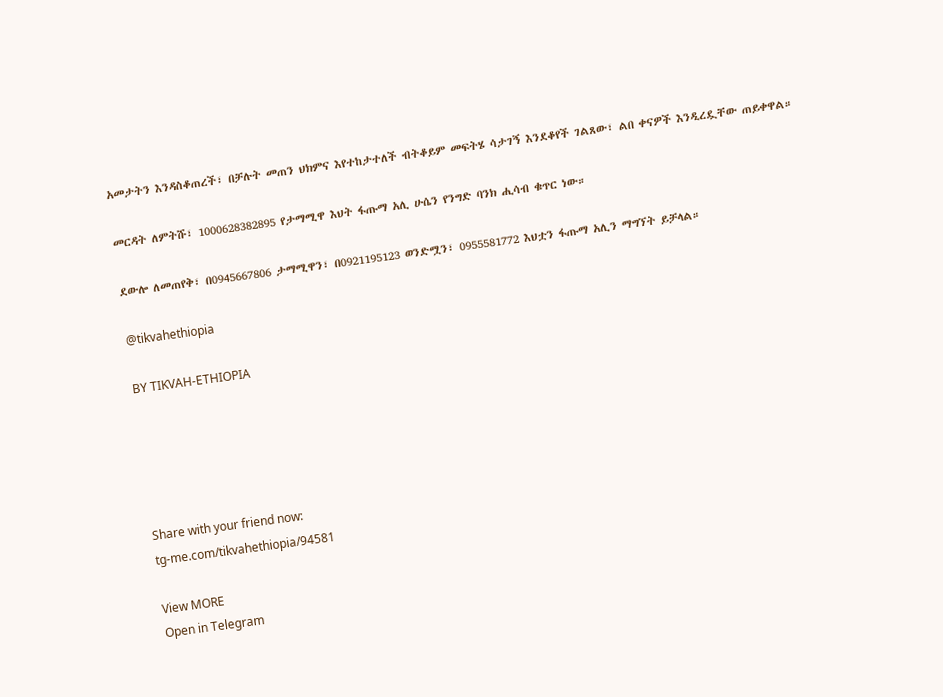አመታትን እንዳስቆጠረች፣ በቻሉት መጠን ህክምና እየተከታተለች ብትቆይም መፍትሄ ሳታገኝ እንደቆየች ገልጸው፣ ልበ ቀናዎች እንዲረዷቸው ጠይቀዋል።

መርዳት ለምትሹ፣ 1000628382895 የታማሚዋ እህት ፋጡማ አሊ ሁሴን የንግድ ባንክ ሒሳብ ቁጥር ነው።

ደውሎ ለመጠየቅ፣ በ0945667806 ታማሚዋን፣ በ0921195123 ወንድሟን፣ 0955581772 እህቷን ፋጡማ አሊን ማግኘት ይቻላል።

@tikvahethiopia

BY TIKVAH-ETHIOPIA





Share with your friend now:
tg-me.com/tikvahethiopia/94581

View MORE
Open in Telegram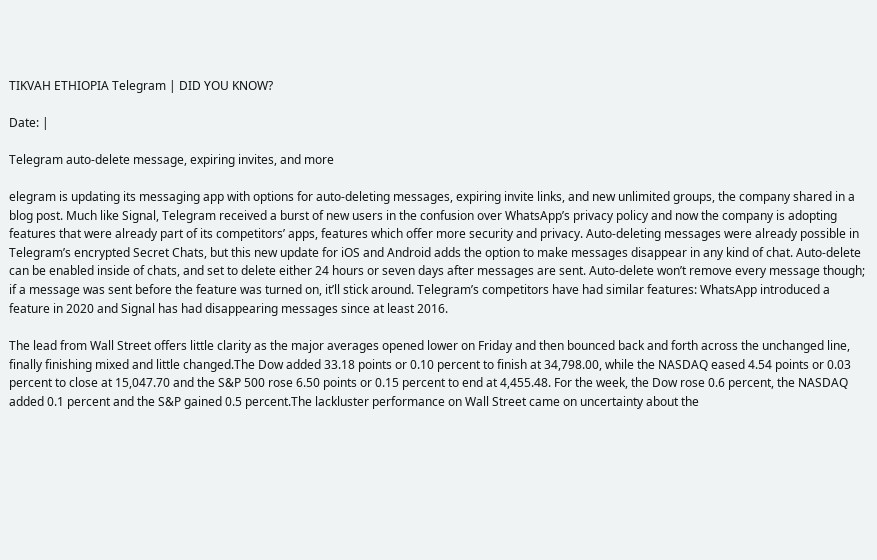TIKVAH ETHIOPIA Telegram | DID YOU KNOW?

Date: |

Telegram auto-delete message, expiring invites, and more

elegram is updating its messaging app with options for auto-deleting messages, expiring invite links, and new unlimited groups, the company shared in a blog post. Much like Signal, Telegram received a burst of new users in the confusion over WhatsApp’s privacy policy and now the company is adopting features that were already part of its competitors’ apps, features which offer more security and privacy. Auto-deleting messages were already possible in Telegram’s encrypted Secret Chats, but this new update for iOS and Android adds the option to make messages disappear in any kind of chat. Auto-delete can be enabled inside of chats, and set to delete either 24 hours or seven days after messages are sent. Auto-delete won’t remove every message though; if a message was sent before the feature was turned on, it’ll stick around. Telegram’s competitors have had similar features: WhatsApp introduced a feature in 2020 and Signal has had disappearing messages since at least 2016.

The lead from Wall Street offers little clarity as the major averages opened lower on Friday and then bounced back and forth across the unchanged line, finally finishing mixed and little changed.The Dow added 33.18 points or 0.10 percent to finish at 34,798.00, while the NASDAQ eased 4.54 points or 0.03 percent to close at 15,047.70 and the S&P 500 rose 6.50 points or 0.15 percent to end at 4,455.48. For the week, the Dow rose 0.6 percent, the NASDAQ added 0.1 percent and the S&P gained 0.5 percent.The lackluster performance on Wall Street came on uncertainty about the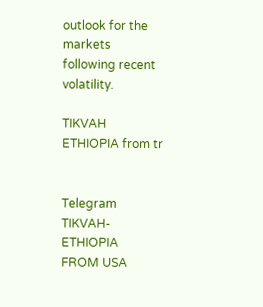outlook for the markets following recent volatility.

TIKVAH ETHIOPIA from tr


Telegram TIKVAH-ETHIOPIA
FROM USA